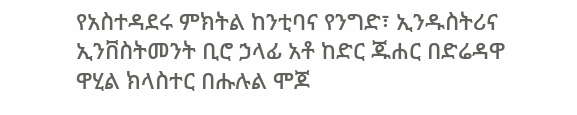የአስተዳደሩ ምክትል ከንቲባና የንግድ፣ ኢንዱስትሪና ኢንቨስትመንት ቢሮ ኃላፊ አቶ ከድር ጁሐር በድሬዳዋ ዋሂል ክላስተር በሑሉል ሞጆ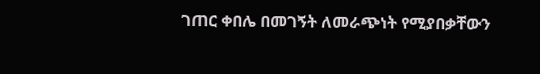ገጠር ቀበሌ በመገኝት ለመራጭነት የሚያበቃቸውን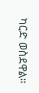ካርድ ወስደዋል።